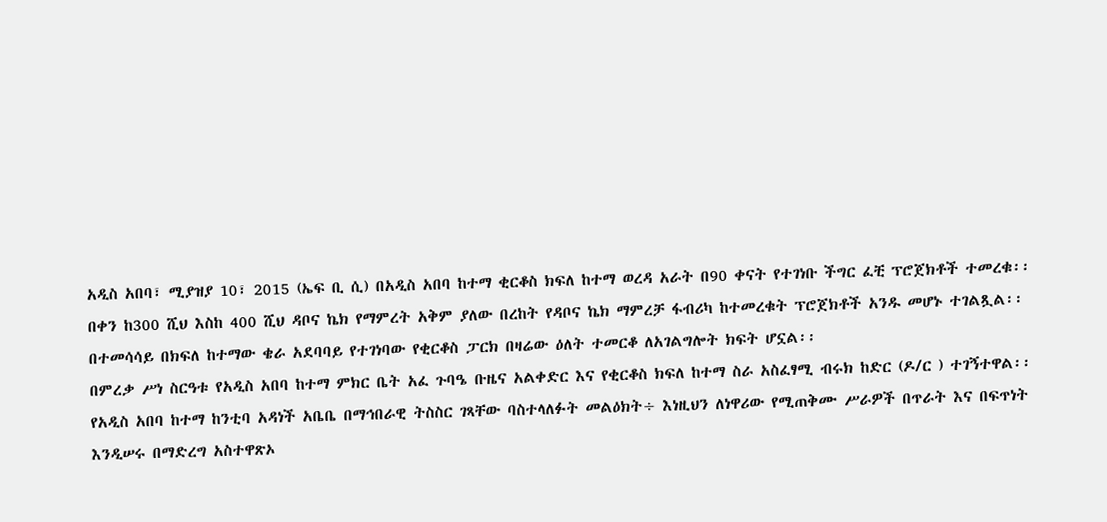አዲስ አበባ፣ ሚያዝያ 10፣ 2015 (ኤፍ ቢ ሲ) በአዲስ አበባ ከተማ ቂርቆስ ክፍለ ከተማ ወረዳ አራት በ90 ቀናት የተገነቡ ችግር ፈቺ ፕሮጀክቶች ተመረቁ፡፡
በቀን ከ300 ሺህ እስከ 400 ሺህ ዳቦና ኬክ የማምረት አቅም ያለው በረከት የዳቦና ኬክ ማምረቻ ፋብሪካ ከተመረቁት ፕሮጀክቶች አንዱ መሆኑ ተገልጿል፡፡
በተመሳሳይ በክፍለ ከተማው ቄራ አደባባይ የተገነባው የቂርቆስ ፓርክ በዛሬው ዕለት ተመርቆ ለአገልግሎት ክፍት ሆኗል፡፡
በምረቃ ሥነ ስርዓቱ የአዲስ አበባ ከተማ ምክር ቤት አፈ ጉባዔ ቡዜና አልቀድር እና የቂርቆስ ክፍለ ከተማ ስራ አስፈፃሚ ብሩክ ከድር (ዶ/ር ) ተገኝተዋል፡፡
የአዲስ አበባ ከተማ ከንቲባ አዳነች አቤቤ በማኅበራዊ ትስስር ገጻቸው ባስተላለፉት መልዕክት÷ እነዚህን ለነዋሪው የሚጠቅሙ ሥራዎች በጥራት እና በፍጥነት እንዲሠሩ በማድረግ አስተዋጽኦ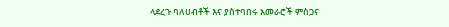ላደረጉ ባለሀብቶች እና ያስተባበሩ አመራሮች ምስጋና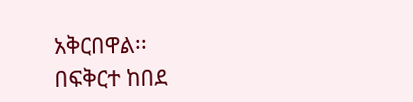አቅርበዋል፡፡
በፍቅርተ ከበደ